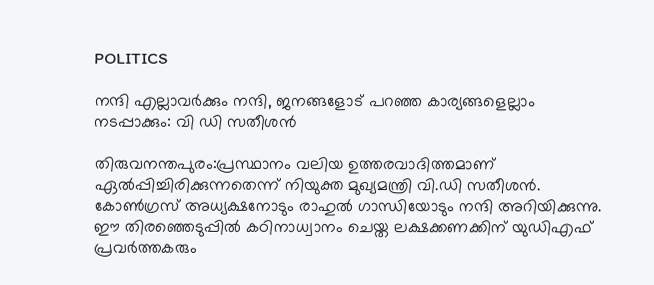POLITICS

നന്ദി എല്ലാവർക്കും നന്ദി, ജനങ്ങളോട് പറഞ്ഞ കാര്യങ്ങളെല്ലാം നടപ്പാക്കും: വി ഡി സതീശന്‍

തിരുവനന്തപുരം:പ്രസ്ഥാനം വലിയ ഉത്തരവാദിത്തമാണ് ഏൽപ്പിച്ചിരിക്കുന്നതെന്ന് നിയുക്ത മുഖ്യമന്ത്രി വി.ഡി സതീശൻ. കോൺഗ്രസ് അധ്യക്ഷനോടും രാഹുൽ ഗാന്ധിയോടും നന്ദി അറിയിക്കുന്നു. ഈ തിരഞ്ഞെടുപ്പിൽ കഠിനാധ്വാനം ചെയ്ത ലക്ഷക്കണക്കിന് യുഡിഎഫ് പ്രവർത്തകരും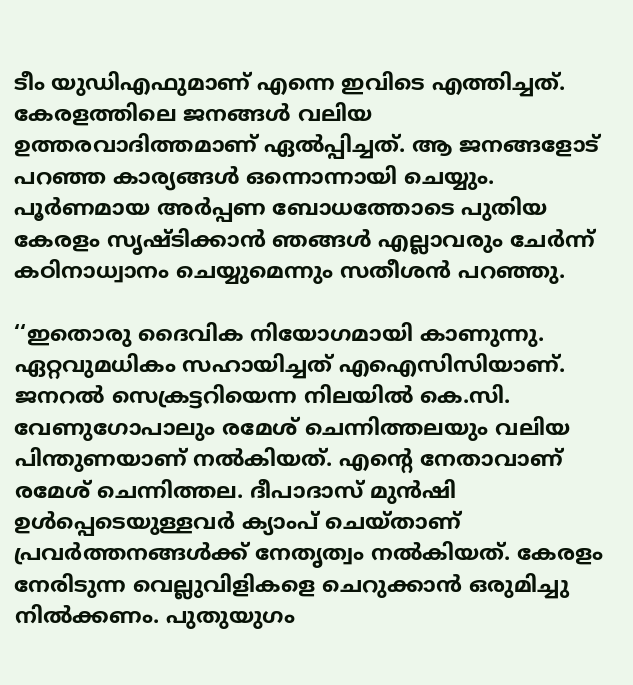ടീം യുഡിഎഫുമാണ് എന്നെ ഇവിടെ എത്തിച്ചത്. കേരളത്തിലെ ജനങ്ങൾ വലിയ ഉത്തരവാദിത്തമാണ് ഏൽപ്പിച്ചത്. ആ ജനങ്ങളോട് പറഞ്ഞ കാര്യങ്ങൾ ഒന്നൊന്നായി ചെയ്യും. പൂർണമായ അർപ്പണ ബോധത്തോടെ പുതിയ കേരളം സൃഷ്ടിക്കാൻ ഞങ്ങൾ എല്ലാവരും ചേർന്ന് കഠിനാധ്വാനം ചെയ്യുമെന്നും സതീശൻ പറഞ്ഞു.

‘‘ഇതൊരു ദൈവിക നിയോഗമായി കാണുന്നു. ഏറ്റവുമധികം സഹായിച്ചത് എഐസിസിയാണ്. ജനറൽ സെക്രട്ടറിയെന്ന നിലയിൽ കെ.സി. വേണുഗോപാലും രമേശ് ചെന്നിത്തലയും വലിയ പിന്തുണയാണ് നൽകിയത്. എന്റെ നേതാവാണ് രമേശ് ചെന്നിത്തല. ദീപാദാസ് മുൻഷി ഉൾപ്പെടെയുള്ളവർ ക്യാംപ് ചെയ്താണ് പ്രവർത്തനങ്ങൾക്ക് നേതൃത്വം നൽകിയത്. കേരളം നേരിടുന്ന വെല്ലുവിളികളെ ചെറുക്കാൻ ഒരുമിച്ചു നിൽക്കണം. പുതുയുഗം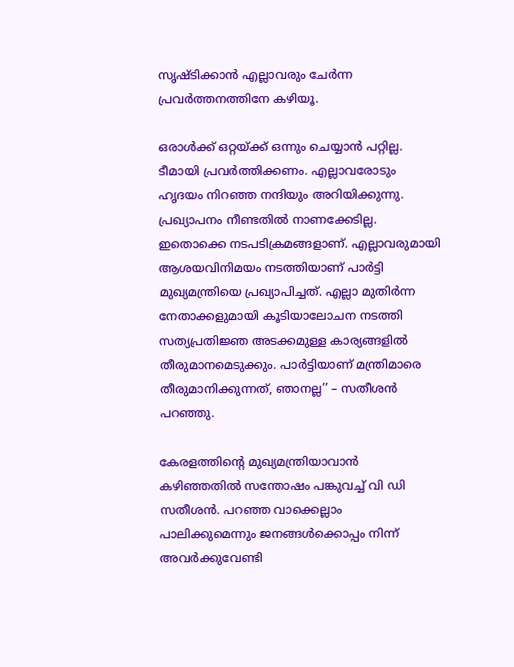സൃഷ്ടിക്കാൻ എല്ലാവരും ചേർന്ന പ്രവർത്തനത്തിനേ കഴിയൂ.

ഒരാൾക്ക് ഒറ്റയ്ക്ക് ഒന്നും ചെയ്യാൻ പറ്റില്ല. ടീമായി പ്രവർത്തിക്കണം. എല്ലാവരോടും ഹൃദയം നിറഞ്ഞ നന്ദിയും അറിയിക്കുന്നു. പ്രഖ്യാപനം നീണ്ടതിൽ നാണക്കേടില്ല. ഇതൊക്കെ നടപടിക്രമങ്ങളാണ്. എല്ലാവരുമായി ആശയവിനിമയം നടത്തിയാണ് പാർട്ടി മുഖ്യമന്ത്രിയെ പ്രഖ്യാപിച്ചത്. എല്ലാ മുതിർന്ന നേതാക്കളുമായി കൂടിയാലോചന നടത്തി സത്യപ്രതിജ്ഞ അടക്കമുള്ള കാര്യങ്ങളിൽ തീരുമാനമെടുക്കും. പാർട്ടിയാണ് മന്ത്രിമാരെ തീരുമാനിക്കുന്നത്, ഞാനല്ല’’ – സതീശൻ പറഞ്ഞു.

കേരളത്തിന്റെ മുഖ്യമന്ത്രിയാവാന്‍ കഴിഞ്ഞതില്‍ സന്തോഷം പങ്കുവച്ച് വി ഡി സതീശന്‍. പറഞ്ഞ വാക്കെല്ലാം പാലിക്കുമെന്നും ജനങ്ങള്‍ക്കൊപ്പം നിന്ന് അവര്‍ക്കുവേണ്ടി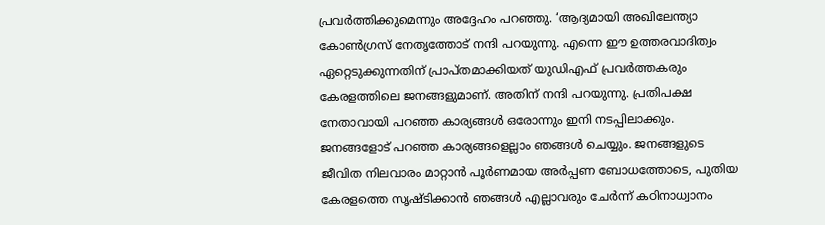പ്രവര്‍ത്തിക്കുമെന്നും അദ്ദേഹം പറഞ്ഞു. ‘ആദ്യമായി അഖിലേന്ത്യാ കോണ്‍ഗ്രസ് നേതൃത്തോട് നന്ദി പറയുന്നു. എന്നെ ഈ ഉത്തരവാദിത്വം ഏറ്റെടുക്കുന്നതിന് പ്രാപ്തമാക്കിയത് യുഡിഎഫ് പ്രവര്‍ത്തകരും കേരളത്തിലെ ജനങ്ങളുമാണ്. അതിന് നന്ദി പറയുന്നു. പ്രതിപക്ഷ നേതാവായി പറഞ്ഞ കാര്യങ്ങള്‍ ഒരോന്നും ഇനി നടപ്പിലാക്കും. ജനങ്ങളോട് പറഞ്ഞ കാര്യങ്ങളെല്ലാം ഞങ്ങള്‍ ചെയ്യും. ജനങ്ങളുടെ ജീവിത നിലവാരം മാറ്റാന്‍ പൂര്‍ണമായ അര്‍പ്പണ ബോധത്തോടെ, പുതിയ കേരളത്തെ സൃഷ്ടിക്കാന്‍ ഞങ്ങള്‍ എല്ലാവരും ചേര്‍ന്ന് കഠിനാധ്വാനം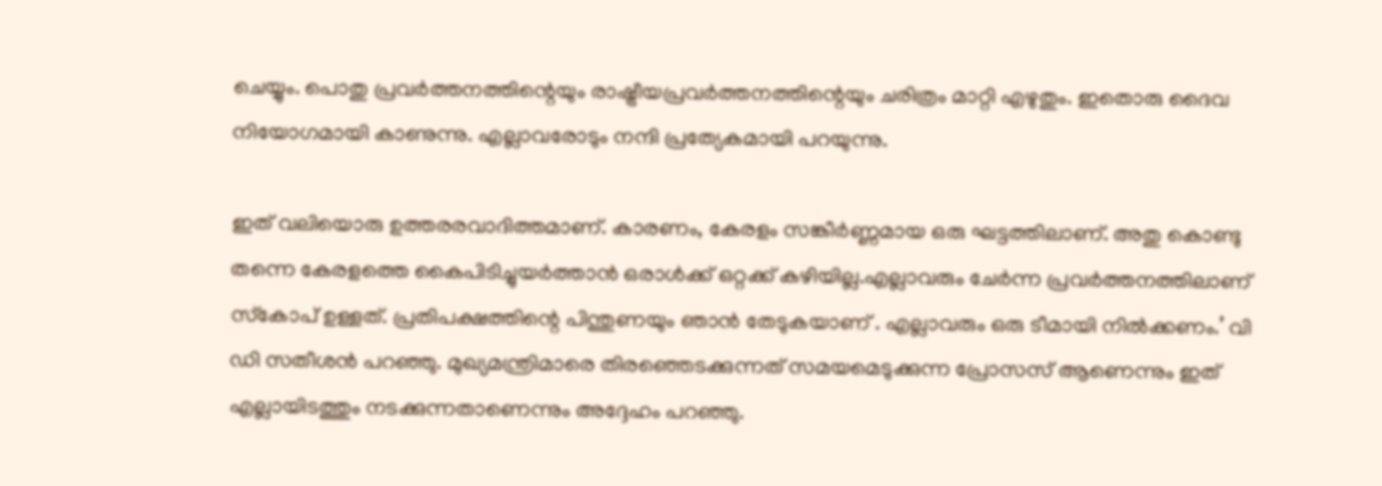ചെയ്യും. പൊതു പ്രവര്‍ത്തനത്തിന്റെയും രാഷ്ട്രീയപ്രവര്‍ത്തനത്തിന്റെയും ചരിത്രം മാറ്റി എഴുതും. ഇതൊരു ദൈവ നിയോഗമായി കാണുന്നു. എല്ലാവരോടും നന്ദി പ്രത്യേകമായി പറയുന്നു.

ഇത് വലിയൊരു ഉത്തരരവാദിത്തമാണ്. കാരണം, കേരളം സങ്കീര്‍ണ്ണമായ ഒരു ഘട്ടത്തിലാണ്. അതു കൊണ്ടു തന്നെ കേരളത്തെ കൈപിടിച്ചുയര്‍ത്താന്‍ ഒരാള്‍ക്ക് ഒറ്റക്ക് കഴിയില്ല.എല്ലാവരും ചേര്‍ന്ന പ്രവര്‍ത്തനത്തിലാണ് സ്‌കോപ് ഉള്ളത്. പ്രതിപക്ഷത്തിന്റെ പിന്തുണയും ഞാന്‍ തേടുകയാണ് . എല്ലാവരും ഒരു ടീമായി നില്‍ക്കണം.’ വി ഡി സതീശന്‍ പറഞ്ഞു. മുഖ്യമന്ത്രിമാരെ തിരഞ്ഞെടക്കുന്നത് സമയമെടുക്കുന്ന പ്രോസസ് ആണെന്നും ഇത് എല്ലായിടത്തും നടക്കുന്നതാണെന്നും അദ്ദേഹം പറഞ്ഞു.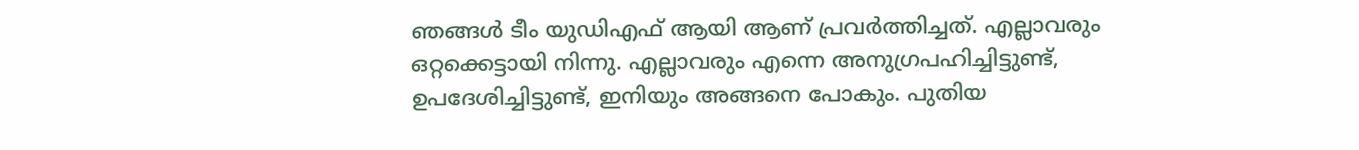ഞങ്ങള്‍ ടീം യുഡിഎഫ് ആയി ആണ് പ്രവര്‍ത്തിച്ചത്. എല്ലാവരും ഒറ്റക്കെട്ടായി നിന്നു. എല്ലാവരും എന്നെ അനുഗ്രപഹിച്ചിട്ടുണ്ട്, ഉപദേശിച്ചിട്ടുണ്ട്, ഇനിയും അങ്ങനെ പോകും. പുതിയ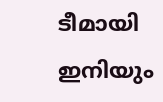ടീമായി ഇനിയും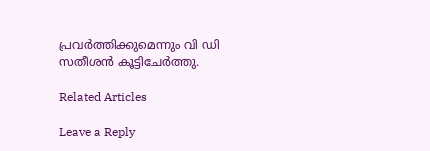പ്രവര്‍ത്തിക്കുമെന്നും വി ഡി സതീശന്‍ കൂട്ടിചേര്‍ത്തു.

Related Articles

Leave a Reply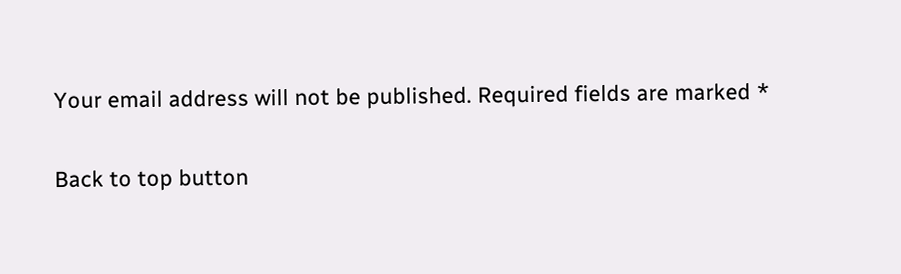Your email address will not be published. Required fields are marked *

Back to top button